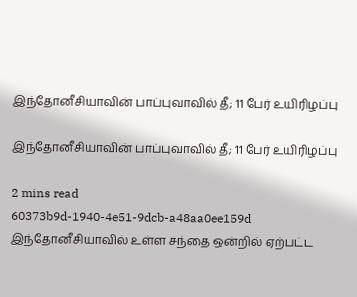இந்தோனீசியாவின் பாப்புவாவில் தீ; 11 பேர் உயிரிழப்பு

இந்தோனீசியாவின் பாப்புவாவில் தீ; 11 பேர் உயிரிழப்பு

2 mins read
60373b9d-1940-4e51-9dcb-a48aa0ee159d
இந்தோனீசியாவில் உள்ள சந்தை ஒன்றில் ஏற்பட்ட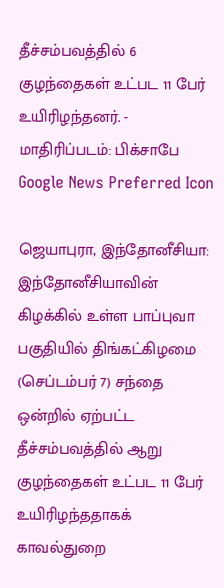தீச்சம்பவத்தில் 6 குழந்தைகள் உட்பட 11 பேர் உயிரிழந்தனர். - மாதிரிப்படம்: பிக்சாபே
Google News Preferred Icon

ஜெயாபுரா, இந்தோனீசியா: இந்தோனீசியாவின் கிழக்கில் உள்ள பாப்புவா பகுதியில் திங்கட்கிழமை (செப்டம்பர் 7) சந்தை ஒன்றில் ஏற்பட்ட தீச்சம்பவத்தில் ஆறு குழந்தைகள் உட்பட 11 பேர் உயிரிழந்ததாகக் காவல்துறை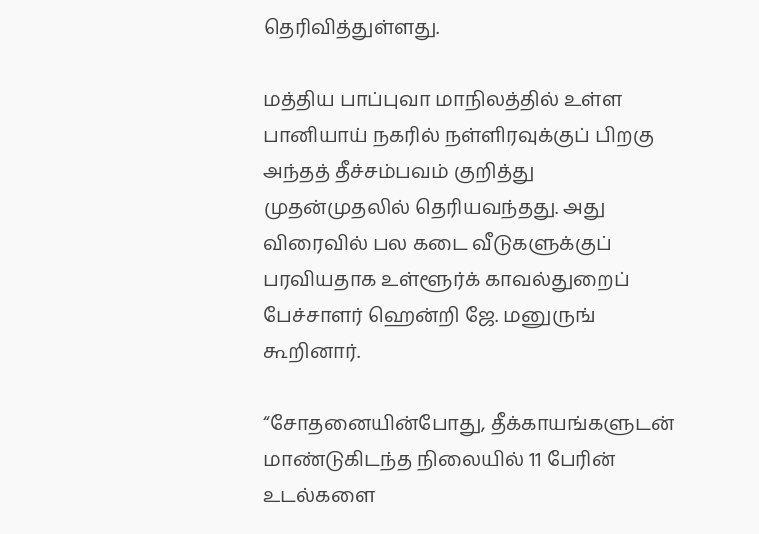தெரிவித்துள்ளது.

மத்திய பாப்புவா மாநிலத்தில் உள்ள பானியாய் நகரில் நள்ளிரவுக்குப் பிறகு அந்தத் தீச்சம்பவம் குறித்து முதன்முதலில் தெரியவந்தது. அது விரைவில் பல கடை வீடுகளுக்குப் பரவியதாக உள்ளூர்க் காவல்துறைப் பேச்சாளர் ஹென்றி ஜே. மனுருங் கூறினார்.

“சோதனையின்போது, தீக்காயங்களுடன் மாண்டுகிடந்த நிலையில் 11 பேரின் உடல்களை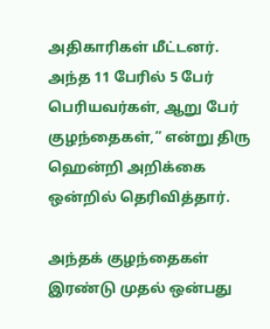அதிகாரிகள் மீட்டனர். அந்த 11 பேரில் 5 பேர் பெரியவர்கள், ஆறு பேர் குழந்தைகள்,” என்று திரு ஹென்றி அறிக்கை ஒன்றில் தெரிவித்தார்.

அந்தக் குழந்தைகள் இரண்டு முதல் ஒன்பது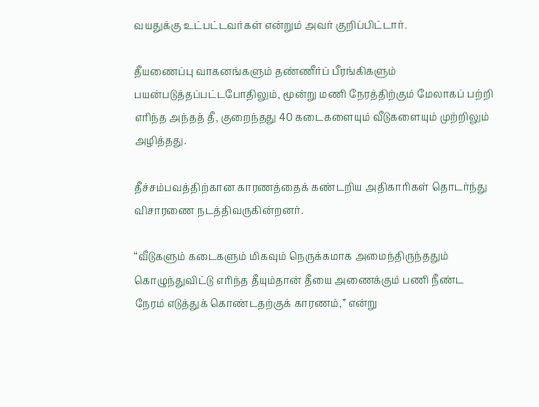வயதுக்கு உட்பட்டவர்கள் என்றும் அவர் குறிப்பிட்டார்.

தீயணைப்பு வாகனங்களும் தண்ணீர்ப் பீரங்கிகளும் பயன்படுத்தப்பட்டபோதிலும், மூன்று மணி நேரத்திற்கும் மேலாகப் பற்றி எரிந்த அந்தத் தீ, குறைந்தது 40 கடைகளையும் வீடுகளையும் முற்றிலும் அழித்தது.

தீச்சம்பவத்திற்கான காரணத்தைக் கண்டறிய அதிகாரிகள் தொடர்ந்து விசாரணை நடத்திவருகின்றனர்.

“வீடுகளும் கடைகளும் மிகவும் நெருக்கமாக அமைந்திருந்ததும் கொழுந்துவிட்டு எரிந்த தீயும்தான் தீயை அணைக்கும் பணி நீண்ட நேரம் எடுத்துக் கொண்டதற்குக் காரணம்,” என்று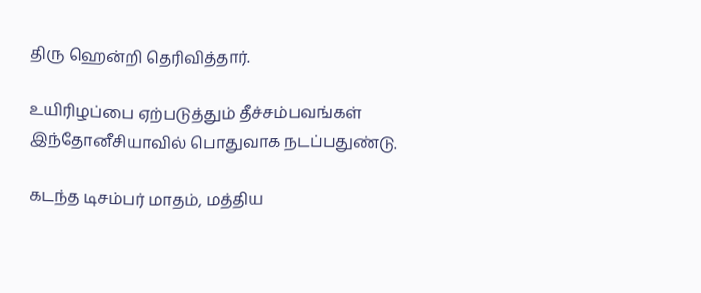திரு ஹென்றி தெரிவித்தார்.

உயிரிழப்பை ஏற்படுத்தும் தீச்சம்பவங்கள் இந்தோனீசியாவில் பொதுவாக நடப்பதுண்டு.

கடந்த டிசம்பர் மாதம், மத்திய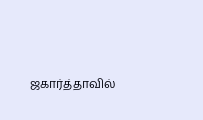ஜகார்த்தாவில்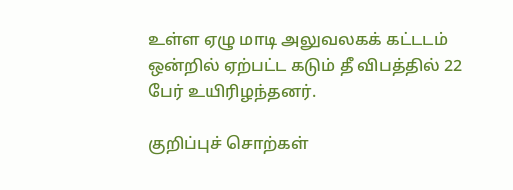உள்ள ஏழு மாடி அலுவலகக் கட்டடம் ஒன்றில் ஏற்பட்ட கடும் தீ விபத்தில் 22 பேர் உயிரிழந்தனர்.

குறிப்புச் சொற்கள்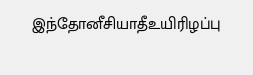இந்தோனீசியாதீஉயிரிழப்பு